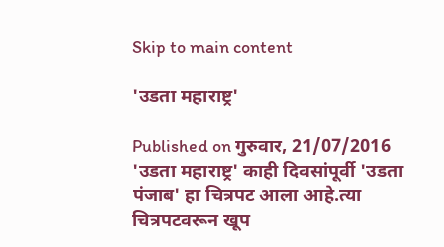Skip to main content

'उडता महाराष्ट्र'

Published on गुरुवार, 21/07/2016
'उडता महाराष्ट्र' काही दिवसांपूर्वी 'उडता पंजाब' हा चित्रपट आला आहे.त्या चित्रपटवरून खूप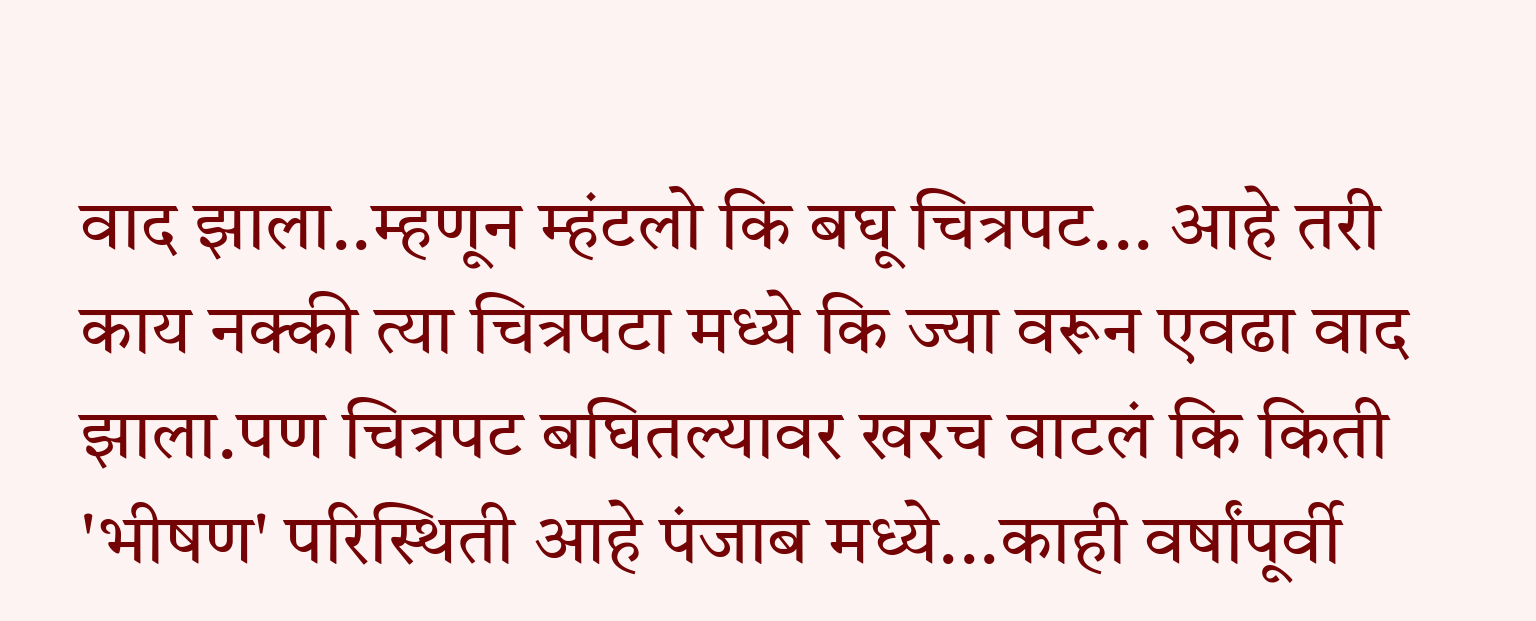वाद झाला..म्हणून म्हंटलो कि बघू चित्रपट... आहे तरी काय नक्की त्या चित्रपटा मध्ये कि ज्या वरून एवढा वाद झाला.पण चित्रपट बघितल्यावर खरच वाटलं कि किती 'भीषण' परिस्थिती आहे पंजाब मध्ये...काही वर्षांपूर्वी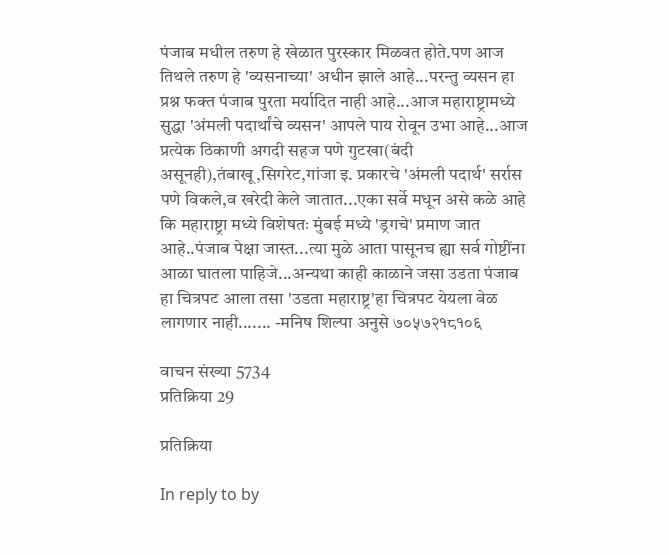पंजाब मधील तरुण हे खेळात पुरस्कार मिळवत होते.पण आज तिथले तरुण हे 'व्यसनाच्या' अधीन झाले आहे...परन्तु व्यसन हा प्रश्न फक्त पंजाब पुरता मर्यादित नाही आहे...आज महाराष्ट्रामध्ये सुद्धा 'अंमली पदार्थांचे व्यसन' आपले पाय रोवून उभा आहे...आज प्रत्येक ठिकाणी अगदी सहज पणे गुटखा(बंदी असूनही),तंबाखू,सिगरेट,गांजा इ. प्रकारचे 'अंमली पदार्थ' सर्रास पणे विकले,व खरेदी केले जातात...एका सर्वे मधून असे कळे आहे कि महाराष्ट्रा मध्ये विशेषतः मुंबई मध्ये 'ड्रगचे' प्रमाण जात आहे..पंजाब पेक्षा जास्त...त्या मुळे आता पासूनच ह्या सर्व गोष्टींना आळा घातला पाहिजे...अन्यथा काही काळाने जसा उडता पंजाब हा चित्रपट आला तसा 'उडता महाराष्ट्र'हा चित्रपट येयला वेळ लागणार नाही....... -मनिष शिल्पा अनुसे ७०५७२१८१०६

वाचन संख्या 5734
प्रतिक्रिया 29

प्रतिक्रिया

In reply to by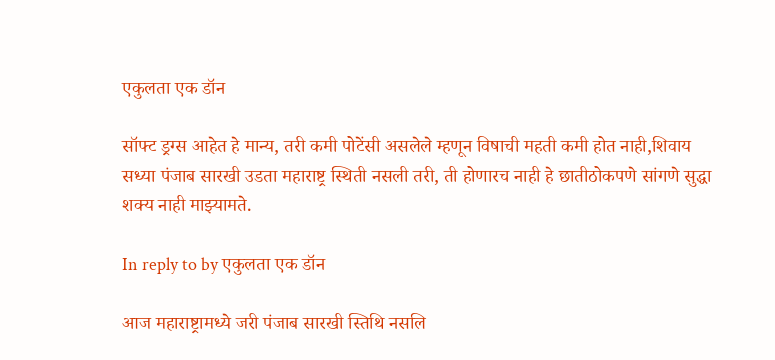एकुलता एक डॉन

सॉफ्ट ड्रग्स आहेत हे मान्य, तरी कमी पोटेंसी असलेले म्हणून विषाची महती कमी होत नाही,शिवाय सध्या पंजाब सारखी उडता महाराष्ट्र स्थिती नसली तरी, ती होणारच नाही हे छातीठोकपणे सांगणे सुद्धा शक्य नाही माझ्यामते.

In reply to by एकुलता एक डॉन

आज महाराष्ट्रामध्ये जरी पंजाब सारखी स्तिथि नसलि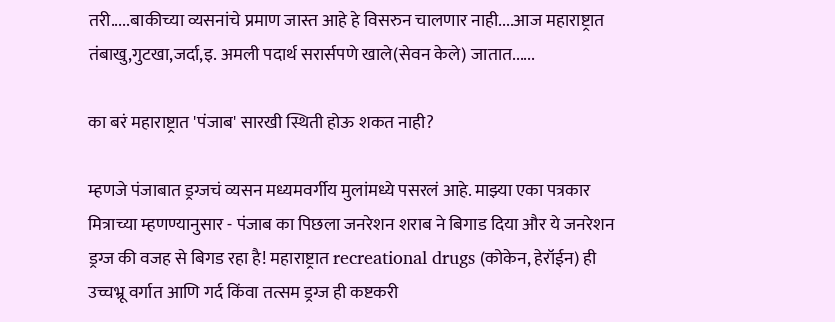तरी.....बाकीच्या व्यसनांचे प्रमाण जास्त आहे हे विसरुन चालणार नाही....आज महाराष्ट्रात तंबाखु,गुटखा,जर्दा,इ. अमली पदार्थ सरार्सपणे खाले(सेवन केले) जातात......

का बरं महाराष्ट्रात 'पंजाब' सारखी स्थिती होऊ शकत नाही?

म्हणजे पंजाबात ड्रग्जचं व्यसन मध्यमवर्गीय मुलांमध्ये पसरलं आहे. माझ्या एका पत्रकार मित्राच्या म्हणण्यानुसार - पंजाब का पिछला जनरेशन शराब ने बिगाड दिया और ये जनरेशन ड्रग्ज की वजह से बिगड रहा है! महाराष्ट्रात recreational drugs (कोकेन, हेरॉईन) ही उच्चभ्रू वर्गात आणि गर्द किंवा तत्सम ड्रग्ज ही कष्टकरी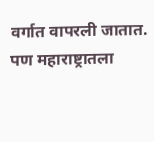वर्गात वापरली जातात. पण महाराष्ट्रातला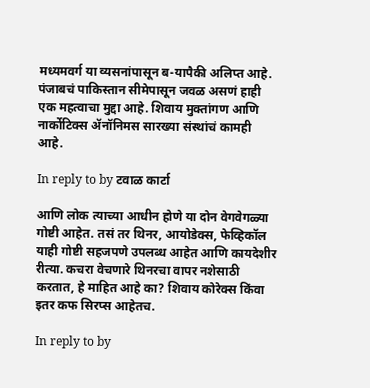मध्यमवर्ग या व्यसनांपासून ब-यापैकी अलिप्त आहे. पंजाबचं पाकिस्तान सीमेपासून जवळ असणं हाही एक महत्वाचा मुद्दा आहे. शिवाय मुक्तांगण आणि नार्कोटिक्स ॲनॉनिमस सारख्या संस्थांचं कामही आहे.

In reply to by टवाळ कार्टा

आणि लोक त्याच्या आधीन होणे या दोन वेगवेगळ्या गोष्टी आहेत. तसं तर थिनर, आयोडेक्स, फेव्हिकॉल याही गोष्टी सहजपणे उपलब्ध आहेत आणि कायदेशीर रीत्या. कचरा वेचणारे थिनरचा वापर नशेसाठी करतात, हे माहित आहे का? शिवाय कोरेक्स किंवा इतर कफ सिरप्स आहेतच.

In reply to by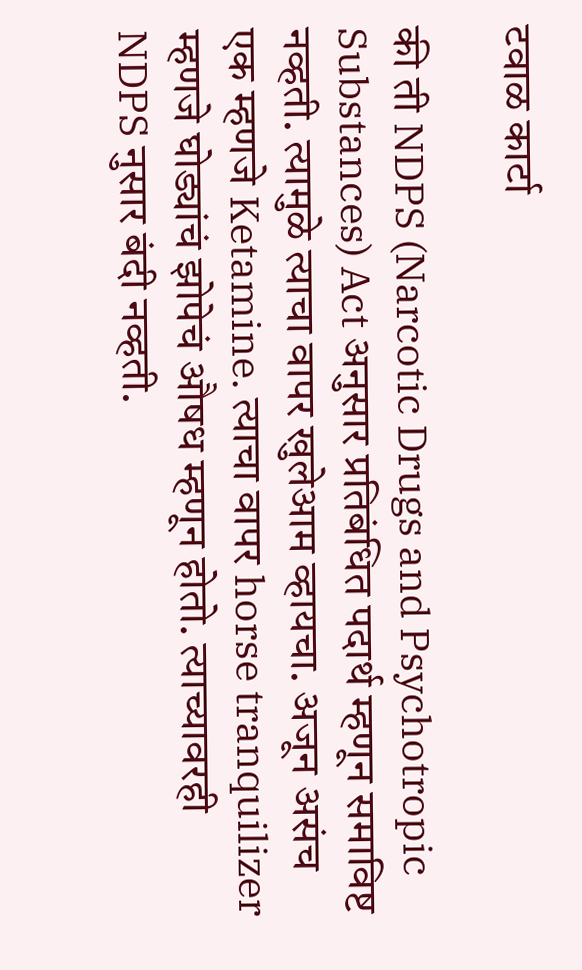टवाळ कार्टा

की ती NDPS (Narcotic Drugs and Psychotropic Substances) Act अनुसार प्रतिबंधित पदार्थ म्हणून समाविष्ट नव्हती. त्यामुळे त्याचा वापर खुलेआम व्हायचा. अजून असंच एक म्हणजे Ketamine. त्याचा वापर horse tranquilizer म्हणजे घोड्यांचं झोपेचं औषध म्हणून होतो. त्याच्यावरही NDPS नुसार बंदी नव्हती.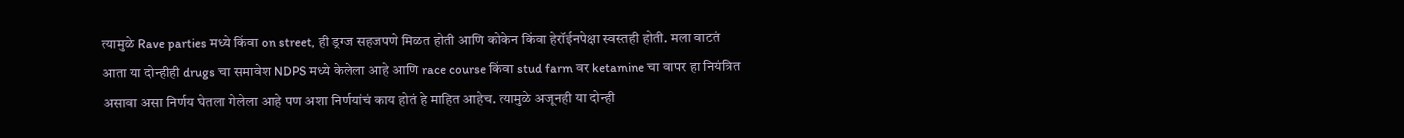त्यामुळे Rave parties मध्ये किंवा on street, ही ड्रग्ज सहजपणे मिळत होती आणि कोकेन किंवा हेरॉईनपेक्षा स्वस्तही होती. मला वाटतं आता या दोन्हीही drugs चा समावेश NDPS मध्ये केलेला आहे आणि race course किंवा stud farm वर ketamine चा वापर हा नियंत्रित असावा असा निर्णय घेतला गेलेला आहे पण अशा निर्णयांचं काय होतं हे माहित आहेच. त्यामुळे अजूनही या दोन्ही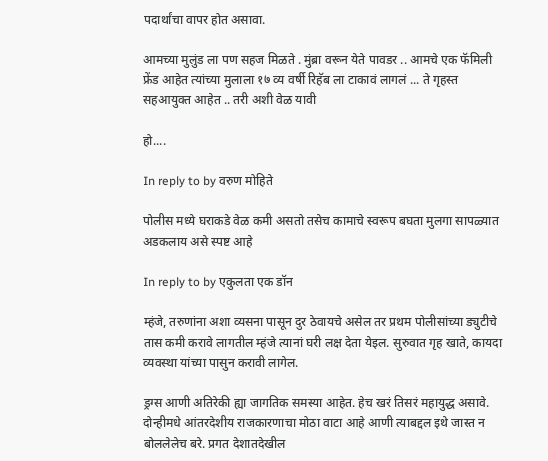पदार्थांचा वापर होत असावा.

आमच्या मुलुंड ला पण सहज मिळते . मुंब्रा वरून येते पावडर .. आमचे एक फॅमिली फ्रेंड आहेत त्यांच्या मुलाला १७ व्य वर्षी रिहॅब ला टाकावं लागलं ... ते गृहस्त सहआयुक्त आहेत .. तरी अशी वेळ यावी

हो....

In reply to by वरुण मोहिते

पोलीस मध्ये घराकडे वेळ कमी असतो तसेच कामाचे स्वरूप बघता मुलगा सापळ्यात अडकलाय असे स्पष्ट आहे

In reply to by एकुलता एक डॉन

म्हंजे, तरुणांना अशा व्यसना पासून दुर ठेवायचे असेल तर प्रथम पोलीसांच्या ड्युटीचे तास कमी करावे लागतील म्हंजे त्यानां घरी लक्ष देता येइल. सुरुवात गृह खाते, कायदा व्यवस्था यांच्या पासुन करावी लागेल.

ड्रग्स आणी अतिरेकी ह्या जागतिक समस्या आहेत. हेच खरं तिसरं महायुद्ध असावे. दोन्हीमधे आंतरदेशीय राजकारणाचा मोठा वाटा आहे आणी त्याबद्दल इथे जास्त न बोललेलेच बरे. प्रगत देशातदेखील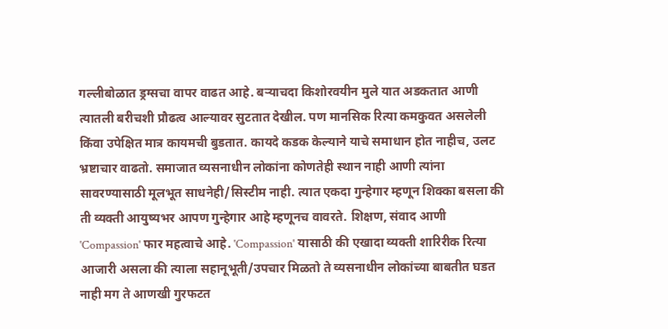गल्लीबोळात ड्रग्सचा वापर वाढत आहे. बर्‍याचदा किशोरवयीन मुले यात अडकतात आणी त्यातली बरीचशी प्रौढत्व आल्यावर सुटतात देखील. पण मानसिक रित्या कमकुवत असलेली किंवा उपेक्षित मात्र कायमची बुडतात. कायदे कडक केल्याने याचे समाधान होत नाहीच, उलट भ्रष्टाचार वाढतो. समाजात व्यसनाधीन लोकांना कोणतेही स्थान नाही आणी त्यांना सावरण्यासाठी मूलभूत साधनेही/सिस्टीम नाही. त्यात एकदा गुन्हेगार म्हणून शिक्का बसला की ती व्यक्ती आयुष्यभर आपण गुन्हेगार आहे म्हणूनच वावरते. शिक्षण, संवाद आणी 'Compassion' फार महत्वाचे आहे. 'Compassion' यासाठी की एखादा व्यक्ती शारिरीक रित्या आजारी असला की त्याला सहानूभूती/उपचार मिळतो ते व्यसनाधीन लोकांच्या बाबतीत घडत नाही मग ते आणखी गुरफटत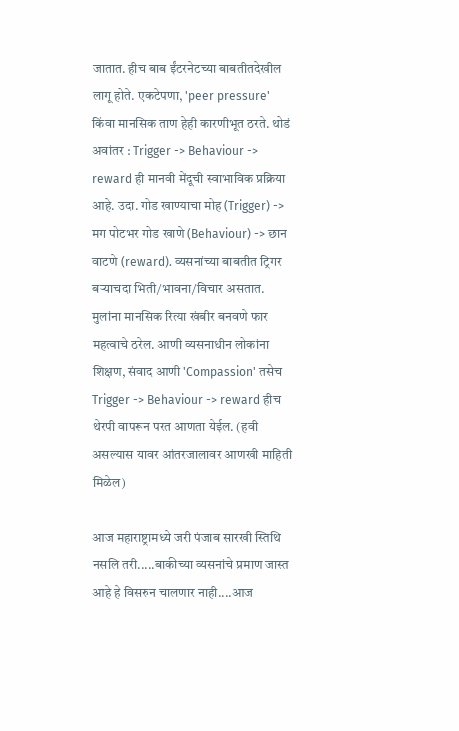जातात. हीच बाब ईंटरनेटच्या बाबतीतदेखील लागू होते. एकटेपणा, 'peer pressure' किंवा मानसिक ताण हेही कारणीभूत ठरते. थोडं अवांतर : Trigger -> Behaviour -> reward ही मानवी मेंदूची स्वाभाविक प्रक्रिया आहे. उदा. गोड खाण्याचा मोह (Trigger) -> मग पोटभर गोड खाणे (Behaviour) -> छान वाटणे (reward). व्यसनांच्या बाबतीत ट्रिगर बर्‍याचदा भिती/भावना/विचार असतात. मुलांना मानसिक रित्या खंबीर बनवणे फार महत्वाचे ठरेल. आणी व्यसनाधीन लोकांना शिक्षण, संवाद आणी 'Compassion' तसेच Trigger -> Behaviour -> reward हीच थेरपी वापरून परत आणता येईल. (हवी असल्यास यावर आंतरजालावर आणखी माहिती मिळेल)

आज महाराष्ट्रामध्ये जरी पंजाब सारखी स्तिथि नसलि तरी.....बाकीच्या व्यसनांचे प्रमाण जास्त आहे हे विसरुन चालणार नाही....आज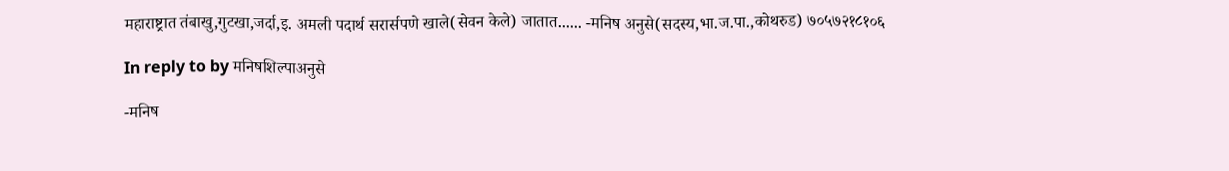महाराष्ट्रात तंबाखु,गुटखा,जर्दा,इ. अमली पदार्थ सरार्सपणे खाले(सेवन केले) जातात...... -मनिष अनुसे(सदस्य,भा.ज.पा.,कोथरुड) ७०५७२१८१०६

In reply to by मनिषशिल्पाअनुसे

-मनिष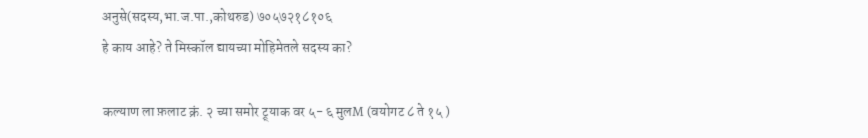अनुसे(सदस्य,भा.ज.पा.,कोथरुड) ७०५७२१८१०६
हे काय आहे? ते मिस्कॉल द्यायच्या मोहिमेतले सदस्य का?

कल्याण ला फ़लाट क्रं. २ च्या समोर ट्र्याक वर ५- ६ मुलM (वयोगट ८ ते १५ )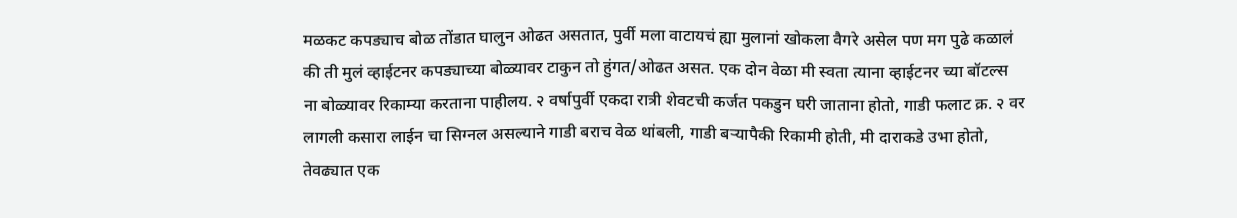मळकट कपड्याच बोळ तोंडात घालुन ओढत असतात, पुर्वी मला वाटायचं ह्या मुलानां खोकला वैगरे असेल पण मग पुढे कळालं की ती मुलं व्हाईटनर कपड्याच्या बोळ्यावर टाकुन तो हुंगत/ओढत असत. एक दोन वेळा मी स्वता त्याना व्हाईटनर च्या बॉटल्स ना बोळ्यावर रिकाम्या करताना पाहीलय. २ वर्षापुर्वी एकदा रात्री शेवटची कर्जत पकडुन घरी जाताना होतो, गाडी फलाट क्र. २ वर लागली कसारा लाईन चा सिग्नल असल्याने गाडी बराच वेळ थांबली, गाडी बर्‍यापैकी रिकामी होती, मी दाराकडे उभा होतो, तेवढ्यात एक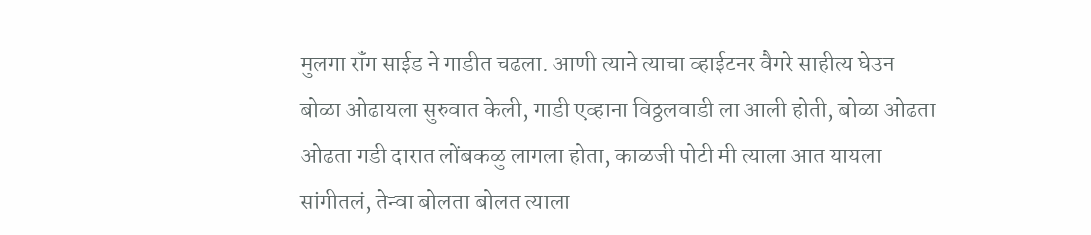मुलगा रॉंग साईड ने गाडीत चढला. आणी त्याने त्याचा व्हाईटनर वैगरे साहीत्य घेउन बोळा ओढायला सुरुवात केली, गाडी एव्हाना विठ्ठलवाडी ला आली होती, बोळा ओढता ओढता गडी दारात लोंबकळु लागला होता, काळजी पोटी मी त्याला आत यायला सांगीतलं, तेन्वा बोलता बोलत त्याला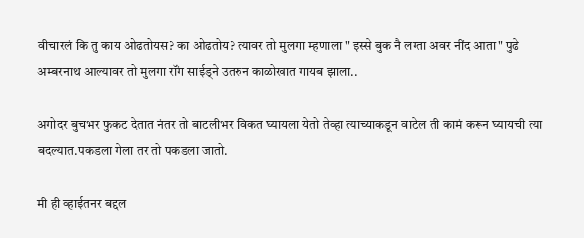वीचारलं कि तु काय ओढतोयस? का ओढतोय? त्यावर तो मुलगा म्हणाला " इस्से बुक नै लग्ता अवर नींद आता" पुढे अम्बरनाथ आल्यावर तो मुलगा रॉंग साईड्ने उतरुन काळोखात गायब झाला..

अगोदर बुचभर फुकट देतात नंतर तो बाटलीभर विकत घ्यायला येतो तेव्हा त्याच्याकडून वाटेल ती कामं करून घ्यायची त्या बदल्यात.पकडला गेला तर तो पकडला जातो.

मी ही व्हाईतनर बद्दल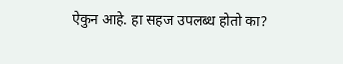ऐकुन आहे. हा सहज उपलब्ध होतो का?